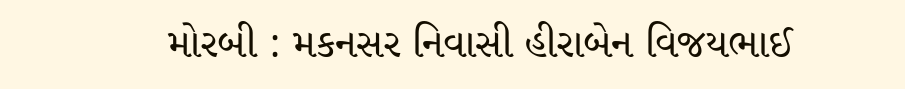મોરબી : મકનસર નિવાસી હીરાબેન વિજયભાઈ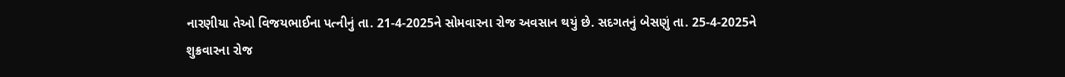નારણીયા તેઓ વિજયભાઈના પત્નીનું તા. 21-4-2025ને સોમવારના રોજ અવસાન થયું છે. સદગતનું બેસણું તા. 25-4-2025ને શુક્રવારના રોજ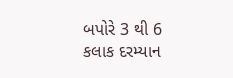બપોરે 3 થી 6 કલાક દરમ્યાન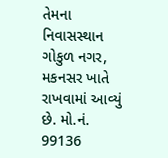તેમના નિવાસસ્થાન ગોકુળ નગર, મકનસર ખાતે રાખવામાં આવ્યું છે. મો.નં. 99136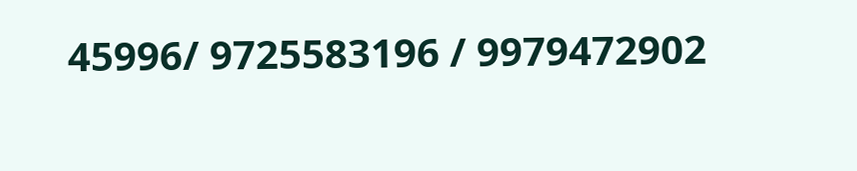45996/ 9725583196 / 9979472902